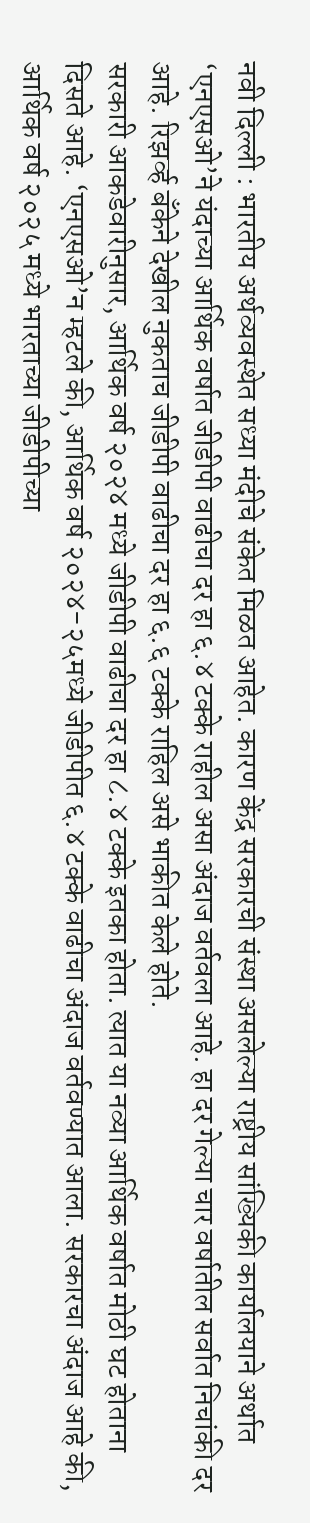नवी दिल्ली : भारतीय अर्थव्यवस्थेत सध्या मंदीचे संकेत मिळत आहेत. कारण केंद्र सरकारची संस्था असलेल्या राष्ट्रीय सांख्यिकी कार्यालयाने अर्थात ‘एनएसओ’ने यंदाच्या आर्थिक वर्षात जीडीपी वाढीचा दर हा ६.४ टक्के राहील असा अंदाज वर्तवला आहे. हा दर गेल्या चार वर्षातील सर्वात निचांकी दर आहे. रिझर्व्ह बँकेने देखील नुकताच जीडीपी वाढीचा दर हा ६.६ टक्के राहिल असे भाकीत केले होते.
सरकारी आकडेवारीनुसार, आर्थिक वर्ष २०२४ मध्ये जीडीपी वाढीचा दर हा ८.४ टक्के इतका होता. त्यात या नव्या आर्थिक वर्षात मोठी घट होताना दिसते आहे. ‘एनएसओ’न म्हटले की, आर्थिक वर्ष २०२४-२५मध्ये जीडीपीत ६.४ टक्के वाढीचा अंदाज वर्तवण्यात आला. सरकारचा अंदाज आहे की, आर्थिक वर्ष २०२५ मध्ये भारताच्या जीडीपीच्या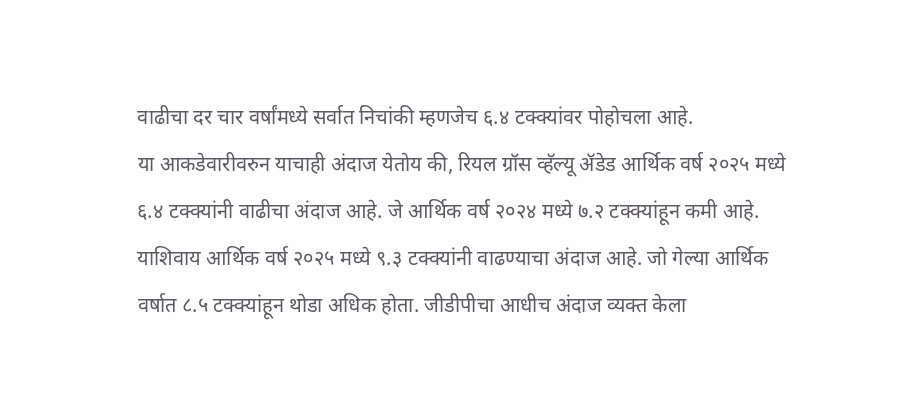वाढीचा दर चार वर्षांमध्ये सर्वात निचांकी म्हणजेच ६.४ टक्क्यांवर पोहोचला आहे.
या आकडेवारीवरुन याचाही अंदाज येतोय की, रियल ग्रॉस व्हॅल्यू ॲडेड आर्थिक वर्ष २०२५ मध्ये ६.४ टक्क्यांनी वाढीचा अंदाज आहे. जे आर्थिक वर्ष २०२४ मध्ये ७.२ टक्क्यांहून कमी आहे. याशिवाय आर्थिक वर्ष २०२५ मध्ये ९.३ टक्क्यांनी वाढण्याचा अंदाज आहे. जो गेल्या आर्थिक वर्षात ८.५ टक्क्यांहून थोडा अधिक होता. जीडीपीचा आधीच अंदाज व्यक्त केला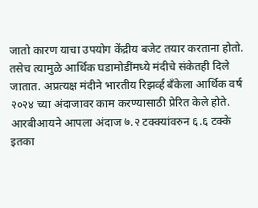जातो कारण याचा उपयोग केंद्रीय बजेट तयार करताना होतो. तसेच त्यामुळे आर्थिक घडामोडींमध्ये मंदीचे संकेतही दिले जातात. अप्रत्यक्ष मंदीने भारतीय रिझर्व्ह बँकेला आर्थिक वर्ष २०२४ च्या अंदाजावर काम करण्यासाठी प्रेरित केले होते. आरबीआयने आपला अंदाज ७.२ टक्क्यांवरुन ६.६ टक्के इतका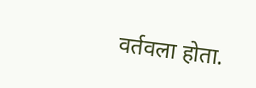वर्तवला होता.